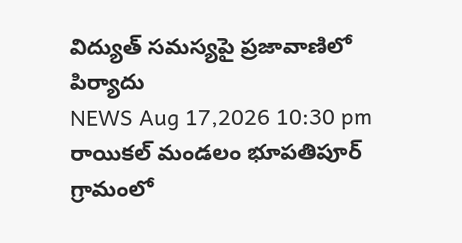విద్యుత్ సమస్యపై ప్రజావాణిలో పిర్యాదు
NEWS Aug 17,2026 10:30 pm
రాయికల్ మండలం భూపతిపూర్ గ్రామంలో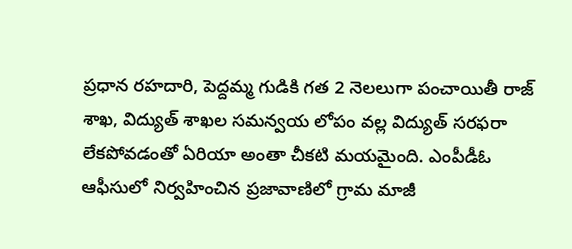ప్రధాన రహదారి, పెద్దమ్మ గుడికి గత 2 నెలలుగా పంచాయితీ రాజ్ శాఖ, విద్యుత్ శాఖల సమన్వయ లోపం వల్ల విద్యుత్ సరఫరా లేకపోవడంతో ఏరియా అంతా చీకటి మయమైంది. ఎంపీడీఓ ఆఫీసులో నిర్వహించిన ప్రజావాణిలో గ్రామ మాజీ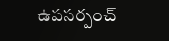ఉపసర్పంచ్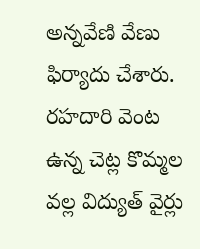అన్నవేణి వేణు ఫిర్యాదు చేశారు. రహదారి వెంట ఉన్న చెట్ల కొమ్మల వల్ల విద్యుత్ వైర్లు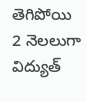తెగిపోయి 2 నెలలుగా విద్యుత్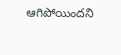ఆగిపోయిందని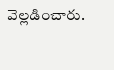వెల్లడించారు.